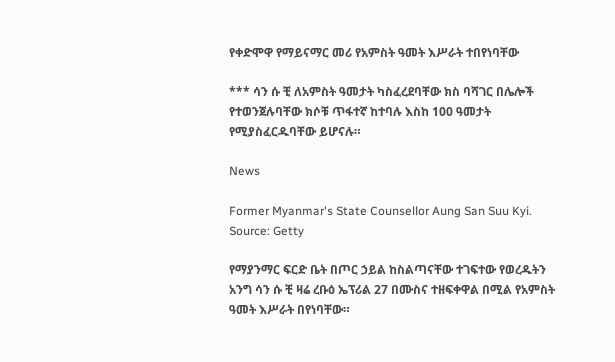የቀድሞዋ የማይናማር መሪ የአምስት ዓመት እሥራት ተበየነባቸው

*** ሳን ሱ ቺ ለአምስት ዓመታት ካስፈረደባቸው ክስ ባሻገር በሌሎች የተወንጀሉባቸው ክሶቹ ጥፋተኛ ከተባሉ እስከ 100 ዓመታት የሚያስፈርዱባቸው ይሆናሉ።

News

Former Myanmar's State Counsellor Aung San Suu Kyi. Source: Getty

የማያንማር ፍርድ ቤት በጦር ኃይል ከስልጣናቸው ተገፍተው የወረዱትን አንግ ሳን ሱ ቺ ዛሬ ረቡዕ ኤፕሪል 27 በሙስና ተዘፍቀዋል በሚል የአምስት ዓመት እሥራት በየነባቸው።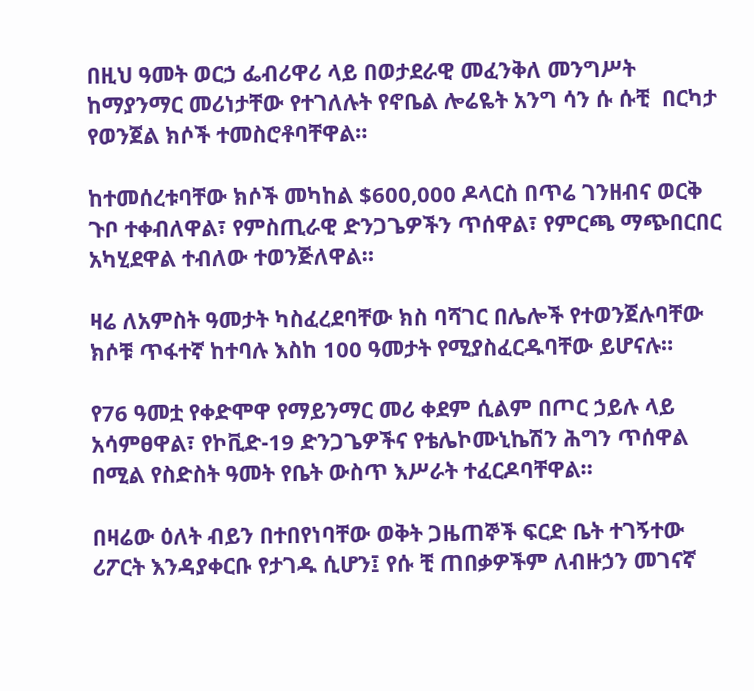በዚህ ዓመት ወርኃ ፌብሪዋሪ ላይ በወታደራዊ መፈንቅለ መንግሥት ከማያንማር መሪነታቸው የተገለሉት የኖቤል ሎሬዬት አንግ ሳን ሱ ሱቺ  በርካታ የወንጀል ክሶች ተመስሮቶባቸዋል።

ከተመሰረቱባቸው ክሶች መካከል $600,000 ዶላርስ በጥሬ ገንዘብና ወርቅ ጉቦ ተቀብለዋል፣ የምስጢራዊ ድንጋጌዎችን ጥሰዋል፣ የምርጫ ማጭበርበር አካሂደዋል ተብለው ተወንጅለዋል።

ዛሬ ለአምስት ዓመታት ካስፈረደባቸው ክስ ባሻገር በሌሎች የተወንጀሉባቸው ክሶቹ ጥፋተኛ ከተባሉ እስከ 100 ዓመታት የሚያስፈርዱባቸው ይሆናሉ።

የ76 ዓመቷ የቀድሞዋ የማይንማር መሪ ቀደም ሲልም በጦር ኃይሉ ላይ አሳምፀዋል፣ የኮቪድ-19 ድንጋጌዎችና የቴሌኮሙኒኬሽን ሕግን ጥሰዋል በሚል የስድስት ዓመት የቤት ውስጥ እሥራት ተፈርዶባቸዋል።

በዛሬው ዕለት ብይን በተበየነባቸው ወቅት ጋዜጠኞች ፍርድ ቤት ተገኝተው ሪፖርት እንዳያቀርቡ የታገዱ ሲሆን፤ የሱ ቺ ጠበቃዎችም ለብዙኃን መገናኛ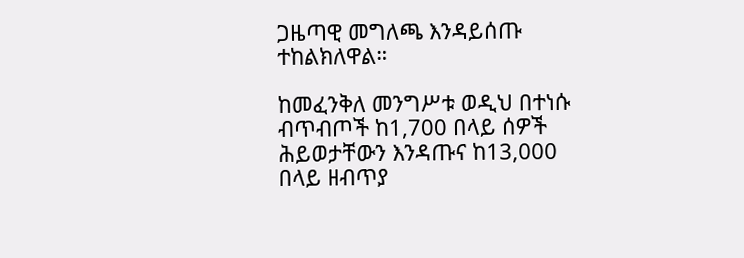ጋዜጣዊ መግለጫ እንዳይሰጡ ተከልክለዋል።

ከመፈንቅለ መንግሥቱ ወዲህ በተነሱ ብጥብጦች ከ1,700 በላይ ሰዎች ሕይወታቸውን እንዳጡና ከ13,000 በላይ ዘብጥያ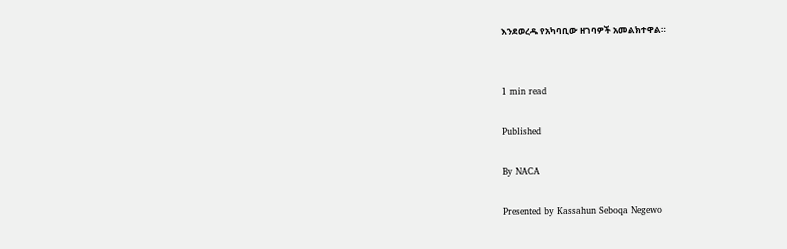እንደወረዱ የአካባቢው ዘገባዎች አመልክተዋል።


1 min read

Published

By NACA

Presented by Kassahun Seboqa Negewo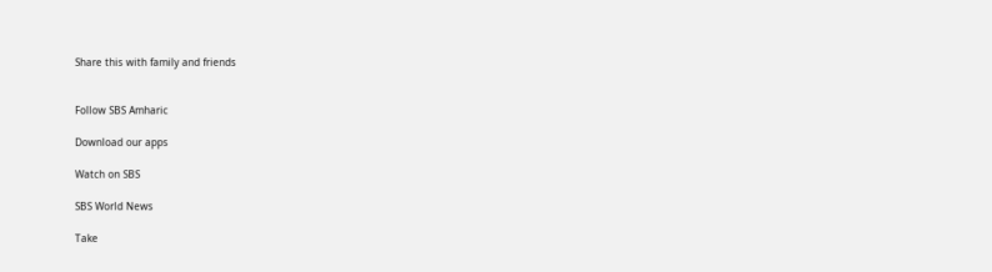Share this with family and friends


Follow SBS Amharic

Download our apps

Watch on SBS

SBS World News

Take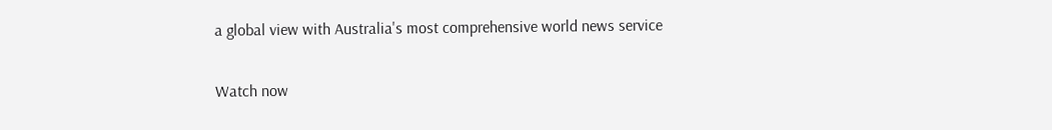a global view with Australia's most comprehensive world news service

Watch now